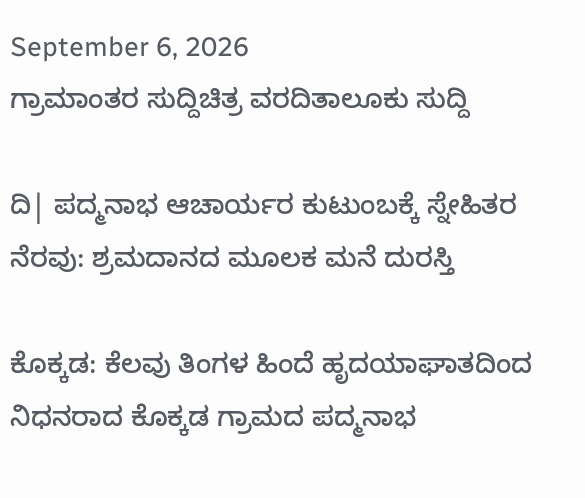September 6, 2026
ಗ್ರಾಮಾಂತರ ಸುದ್ದಿಚಿತ್ರ ವರದಿತಾಲೂಕು ಸುದ್ದಿ

ದಿ| ಪದ್ಮನಾಭ ಆಚಾರ್ಯರ ಕುಟುಂಬಕ್ಕೆ ಸ್ನೇಹಿತರ ನೆರವು: ಶ್ರಮದಾನದ ಮೂಲಕ ಮನೆ ದುರಸ್ತಿ

ಕೊಕ್ಕಡ: ಕೆಲವು ತಿಂಗಳ ಹಿಂದೆ ಹೃದಯಾಘಾತದಿಂದ ನಿಧನರಾದ ಕೊಕ್ಕಡ ಗ್ರಾಮದ ಪದ್ಮನಾಭ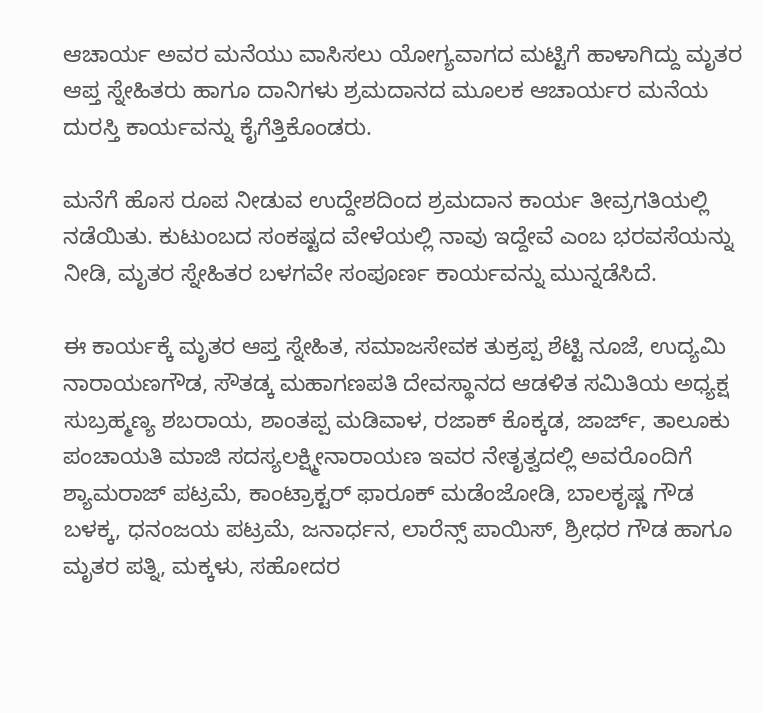ಆಚಾರ್ಯ ಅವರ ಮನೆಯು ವಾಸಿಸಲು ಯೋಗ್ಯವಾಗದ ಮಟ್ಟಿಗೆ ಹಾಳಾಗಿದ್ದು ಮೃತರ ಆಪ್ತ ಸ್ನೇಹಿತರು ಹಾಗೂ ದಾನಿಗಳು ಶ್ರಮದಾನದ ಮೂಲಕ ಆಚಾರ್ಯರ ಮನೆಯ ದುರಸ್ತಿ ಕಾರ್ಯವನ್ನು ಕೈಗೆತ್ತಿಕೊಂಡರು.

ಮನೆಗೆ ಹೊಸ ರೂಪ ನೀಡುವ ಉದ್ದೇಶದಿಂದ ಶ್ರಮದಾನ ಕಾರ್ಯ ತೀವ್ರಗತಿಯಲ್ಲಿ ನಡೆಯಿತು. ಕುಟುಂಬದ ಸಂಕಷ್ಟದ ವೇಳೆಯಲ್ಲಿ ನಾವು ಇದ್ದೇವೆ ಎಂಬ ಭರವಸೆಯನ್ನು ನೀಡಿ, ಮೃತರ ಸ್ನೇಹಿತರ ಬಳಗವೇ ಸಂಪೂರ್ಣ ಕಾರ್ಯವನ್ನು ಮುನ್ನಡೆಸಿದೆ.

ಈ ಕಾರ್ಯಕ್ಕೆ ಮೃತರ ಆಪ್ತ ಸ್ನೇಹಿತ, ಸಮಾಜಸೇವಕ ತುಕ್ರಪ್ಪ ಶೆಟ್ಟಿ ನೂಜೆ, ಉದ್ಯಮಿ ನಾರಾಯಣಗೌಡ, ಸೌತಡ್ಕ ಮಹಾಗಣಪತಿ ದೇವಸ್ಥಾನದ ಆಡಳಿತ ಸಮಿತಿಯ ಅಧ್ಯಕ್ಷ ಸುಬ್ರಹ್ಮಣ್ಯ ಶಬರಾಯ, ಶಾಂತಪ್ಪ ಮಡಿವಾಳ, ರಜಾಕ್ ಕೊಕ್ಕಡ, ಜಾರ್ಜ್, ತಾಲೂಕು ಪಂಚಾಯತಿ ಮಾಜಿ ಸದಸ್ಯಲಕ್ಷ್ಮೀನಾರಾಯಣ ಇವರ ನೇತೃತ್ವದಲ್ಲಿ ಅವರೊಂದಿಗೆ ಶ್ಯಾಮರಾಜ್ ಪಟ್ರಮೆ, ಕಾಂಟ್ರಾಕ್ಟರ್ ಫಾರೂಕ್ ಮಡೆಂಜೋಡಿ, ಬಾಲಕೃಷ್ಣ ಗೌಡ ಬಳಕ್ಕ, ಧನಂಜಯ ಪಟ್ರಮೆ, ಜನಾರ್ಧನ, ಲಾರೆನ್ಸ್ ಪಾಯಿಸ್, ಶ್ರೀಧರ ಗೌಡ ಹಾಗೂ ಮೃತರ ಪತ್ನಿ, ಮಕ್ಕಳು, ಸಹೋದರ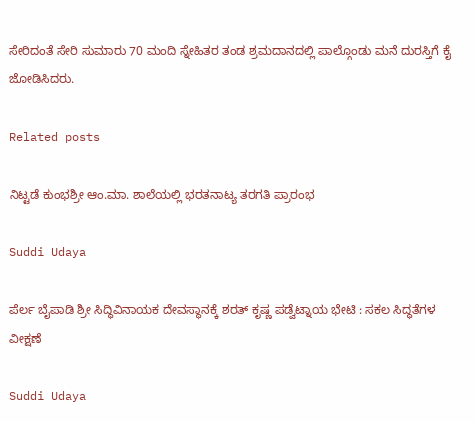ಸೇರಿದಂತೆ ಸೇರಿ ಸುಮಾರು 70 ಮಂದಿ ಸ್ನೇಹಿತರ ತಂಡ ಶ್ರಮದಾನದಲ್ಲಿ ಪಾಲ್ಗೊಂಡು ಮನೆ ದುರಸ್ತಿಗೆ ಕೈ ಜೋಡಿಸಿದರು.

Related posts

ನಿಟ್ಟಡೆ ಕುಂಭಶ್ರೀ ಆಂ.ಮಾ. ಶಾಲೆಯಲ್ಲಿ ಭರತನಾಟ್ಯ ತರಗತಿ ಪ್ರಾರಂಭ

Suddi Udaya

ಪೆರ್ಲ ಬೈಪಾಡಿ ಶ್ರೀ ಸಿದ್ಧಿವಿನಾಯಕ ದೇವಸ್ಥಾನಕ್ಕೆ ಶರತ್ ಕೃಷ್ಣ ಪಡ್ವೆಟ್ನಾಯ ಭೇಟಿ : ಸಕಲ ಸಿದ್ಧತೆಗಳ ವೀಕ್ಷಣೆ

Suddi Udaya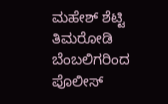ಮಹೇಶ್ ಶೆಟ್ಟಿ ತಿಮರೋಡಿ ಬೆಂಬಲಿಗರಿಂದ ಪೊಲೀಸ್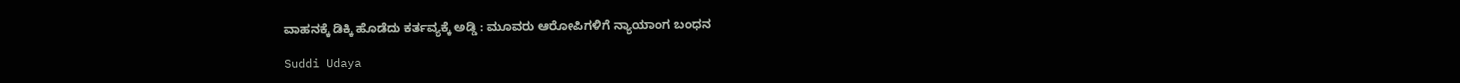ವಾಹನಕ್ಕೆ ಡಿಕ್ಕಿ ಹೊಡೆದು ಕರ್ತವ್ಯಕ್ಕೆ ಅಡ್ಡಿ : ಮೂವರು ಆರೋಪಿಗಳಿಗೆ ನ್ಯಾಯಾಂಗ ಬಂಧನ

Suddi Udaya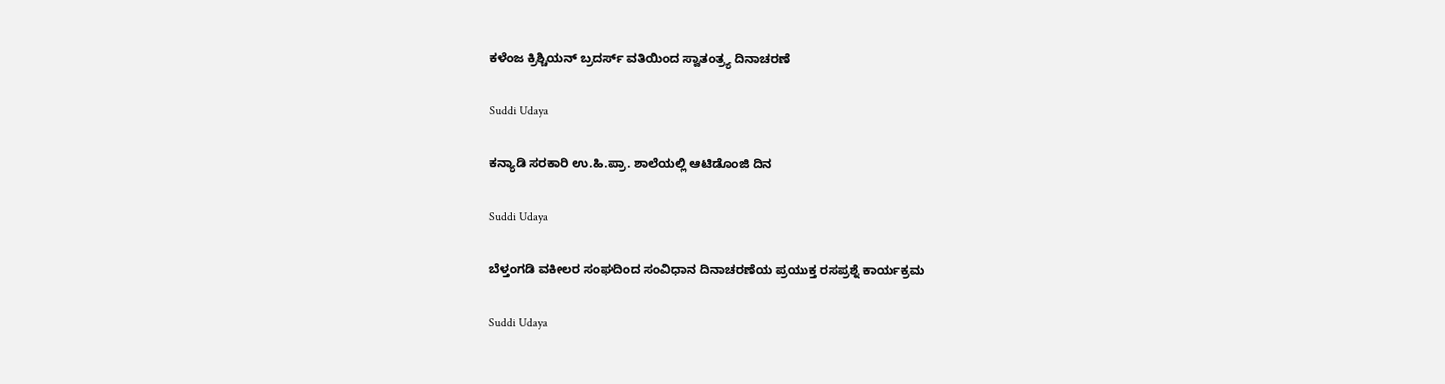ಕಳೆಂಜ ಕ್ರಿಶ್ಚಿಯನ್ ಬ್ರದರ್ಸ್ ವತಿಯಿಂದ ಸ್ವಾತಂತ್ರ್ಯ ದಿನಾಚರಣೆ

Suddi Udaya

ಕನ್ಯಾಡಿ ಸರಕಾರಿ ಉ.ಹಿ.ಪ್ರಾ. ಶಾಲೆಯಲ್ಲಿ ಆಟಿಡೊಂಜಿ ದಿನ

Suddi Udaya

ಬೆಳ್ತಂಗಡಿ ವಕೀಲರ ಸಂಘದಿಂದ ಸಂವಿಧಾನ ದಿನಾಚರಣೆಯ ಪ್ರಯುಕ್ತ ರಸಪ್ರಶ್ನೆ ಕಾರ್ಯಕ್ರಮ

Suddi Udaya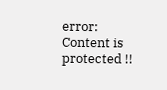error: Content is protected !!